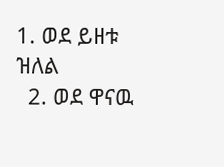1. ወደ ይዘቱ ዝለል
  2. ወደ ዋናዉ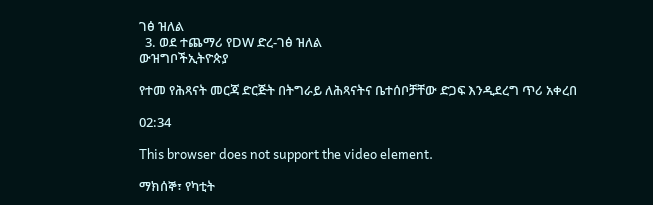ገፅ ዝለል
  3. ወደ ተጨማሪ የDW ድረ-ገፅ ዝለል
ውዝግቦችኢትዮጵያ

የተመ የሕጻናት መርጃ ድርጅት በትግራይ ለሕጻናትና ቤተሰቦቻቸው ድጋፍ እንዲደረግ ጥሪ አቀረበ

02:34

This browser does not support the video element.

ማክሰኞ፣ የካቲት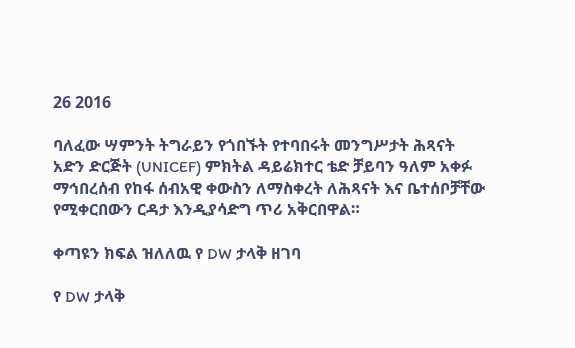26 2016

ባለፈው ሣምንት ትግራይን የጎበኙት የተባበሩት መንግሥታት ሕጻናት አድን ድርጅት (UNICEF) ምክትል ዳይሬክተር ቴድ ቻይባን ዓለም አቀፉ ማኅበረሰብ የከፋ ሰብአዊ ቀውስን ለማስቀረት ለሕጻናት እና ቤተሰቦቻቸው የሚቀርበውን ርዳታ እንዲያሳድግ ጥሪ አቅርበዋል።

ቀጣዩን ክፍል ዝለለዉ የ DW ታላቅ ዘገባ

የ DW ታላቅ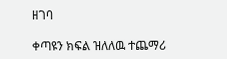ዘገባ

ቀጣዩን ክፍል ዝለለዉ ተጨማሪ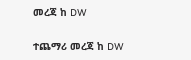መረጃ ከ DW

ተጨማሪ መረጃ ከ DW